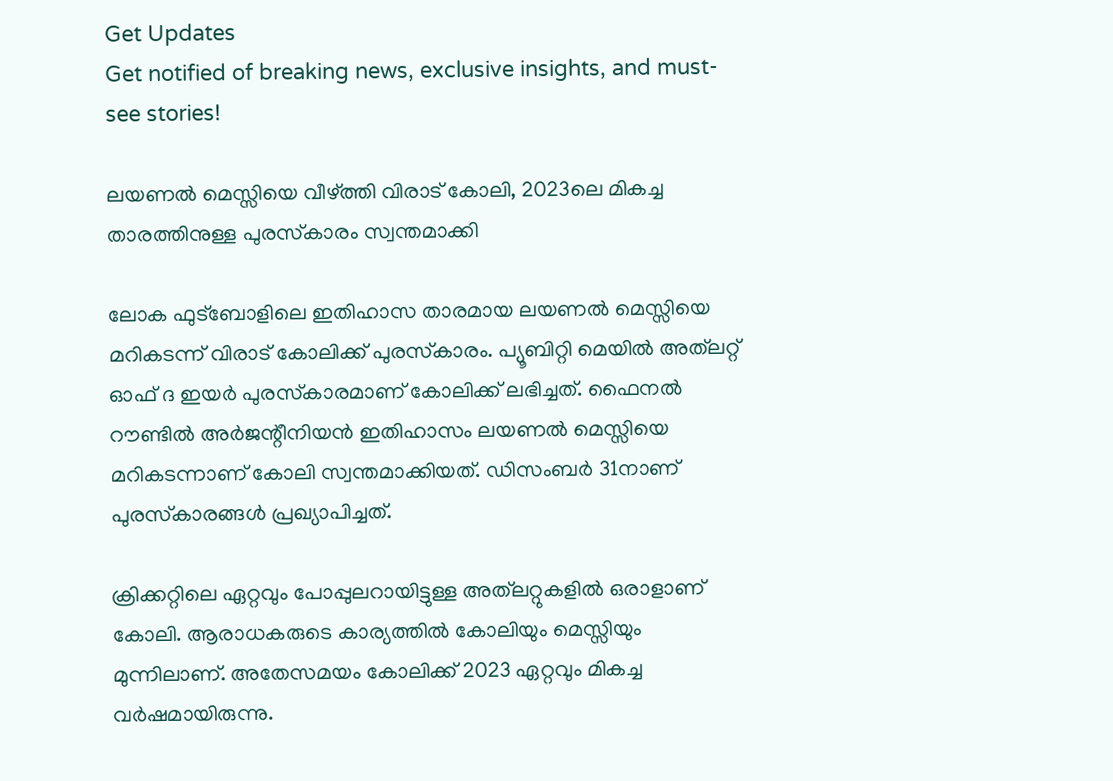Get Updates
Get notified of breaking news, exclusive insights, and must-see stories!

ലയണല്‍ മെസ്സിയെ വീഴ്ത്തി വിരാട് കോലി, 2023ലെ മികച്ച താരത്തിനുള്ള പുരസ്‌കാരം സ്വന്തമാക്കി

ലോക ഫുട്‌ബോളിലെ ഇതിഹാസ താരമായ ലയണല്‍ മെസ്സിയെ മറികടന്ന് വിരാട് കോലിക്ക് പുരസ്‌കാരം. പ്യൂബിറ്റി മെയില്‍ അത്‌ലറ്റ് ഓഫ് ദ ഇയര്‍ പുരസ്‌കാരമാണ് കോലിക്ക് ലഭിച്ചത്. ഫൈനല്‍ റൗണ്ടില്‍ അര്‍ജന്റീനിയന്‍ ഇതിഹാസം ലയണല്‍ മെസ്സിയെ മറികടന്നാണ് കോലി സ്വന്തമാക്കിയത്. ഡിസംബര്‍ 31നാണ് പുരസ്‌കാരങ്ങള്‍ പ്രഖ്യാപിച്ചത്.

ക്രിക്കറ്റിലെ ഏറ്റവും പോപ്പുലറായിട്ടുള്ള അത്‌ലറ്റുകളില്‍ ഒരാളാണ് കോലി. ആരാധകരുടെ കാര്യത്തില്‍ കോലിയും മെസ്സിയും മുന്നിലാണ്. അതേസമയം കോലിക്ക് 2023 ഏറ്റവും മികച്ച വര്‍ഷമായിരുന്നു.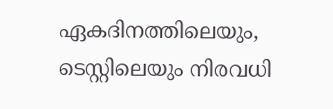ഏകദിനത്തിലെയും, ടെസ്റ്റിലെയും നിരവധി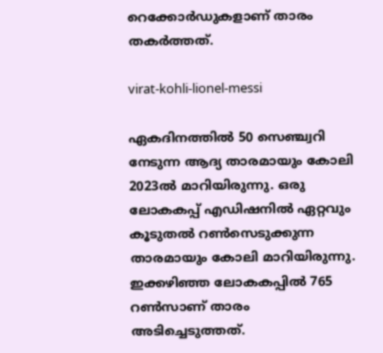റെക്കോര്‍ഡുകളാണ് താരം തകര്‍ത്തത്.

virat-kohli-lionel-messi

ഏകദിനത്തില്‍ 50 സെഞ്ച്വറി നേടുന്ന ആദ്യ താരമായും കോലി 2023ല്‍ മാറിയിരുന്നു. ഒരു ലോകകപ്പ് എഡിഷനില്‍ ഏറ്റവും കൂടുതല്‍ റണ്‍സെടുക്കുന്ന താരമായും കോലി മാറിയിരുന്നു. ഇക്കഴിഞ്ഞ ലോകകപ്പില്‍ 765 റണ്‍സാണ് താരം അടിച്ചെടുത്തത്.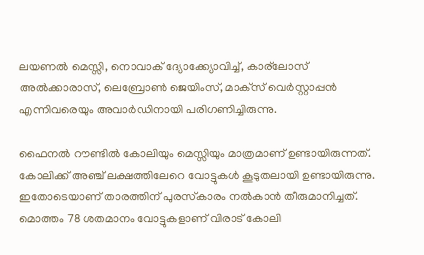ലയണല്‍ മെസ്സി, നൊവാക് ദ്യോക്ക്യോവിച്ച്, കാര്‌ലോസ് അല്‍ക്കാരാസ്, ലെബ്രോണ്‍ ജെയിംസ്, മാക്‌സ് വെര്‍സ്റ്റാപ്പന്‍ എന്നിവരെയും അവാര്‍ഡിനായി പരിഗണിച്ചിരുന്നു.

ഫൈനല്‍ റൗണ്ടില്‍ കോലിയും മെസ്സിയും മാത്രമാണ് ഉണ്ടായിരുന്നത്. കോലിക്ക് അഞ്ച് ലക്ഷത്തിലേറെ വോട്ടുകള്‍ കൂടുതലായി ഉണ്ടായിരുന്നു. ഇതോടെയാണ് താരത്തിന് പുരസ്‌കാരം നല്‍കാന്‍ തീരുമാനിച്ചത്. മൊത്തം 78 ശതമാനം വോട്ടുകളാണ് വിരാട് കോലി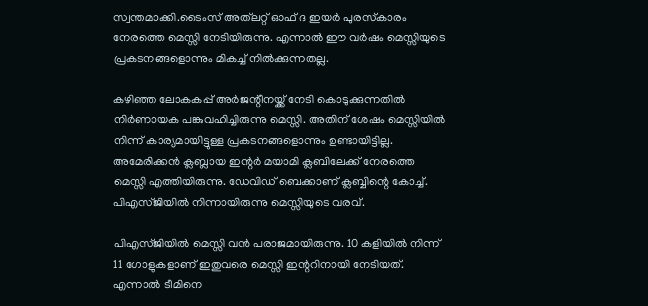സ്വന്തമാക്കി.ടൈംസ് അത്‌ലറ്റ് ഓഫ് ദ ഇയര്‍ പുരസ്‌കാരം നേരത്തെ മെസ്സി നേടിയിരുന്നു. എന്നാല്‍ ഈ വര്‍ഷം മെസ്സിയുടെ പ്രകടനങ്ങളൊന്നും മികച്ച് നില്‍ക്കുന്നതല്ല.

കഴിഞ്ഞ ലോകകപ്പ് അര്‍ജന്റീനയ്ക്ക് നേടി കൊടുക്കുന്നതില്‍ നിര്‍ണായക പങ്കുവഹിച്ചിരുന്നു മെസ്സി. അതിന് ശേഷം മെസ്സിയില്‍ നിന്ന് കാര്യമായിട്ടുള്ള പ്രകടനങ്ങളൊന്നും ഉണ്ടായിട്ടില്ല. അമേരിക്കന്‍ ക്ലബ്ലായ ഇന്റര്‍ മയാമി ക്ലബിലേക്ക് നേരത്തെ മെസ്സി എത്തിയിരുന്നു. ഡേവിഡ് ബെക്കാണ് ക്ലബ്ബിന്റെ കോച്ച്. പിഎസ്ജിയില്‍ നിന്നായിരുന്നു മെസ്സിയുടെ വരവ്.

പിഎസ്ജിയില്‍ മെസ്സി വന്‍ പരാജമായിരുന്നു. 10 കളിയില്‍ നിന്ന് 11 ഗോളുകളാണ് ഇതുവരെ മെസ്സി ഇന്ററിനായി നേടിയത്. എന്നാല്‍ ടീമിനെ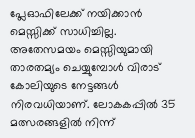പ്ലേഓഫിലേക്ക് നയിക്കാന്‍ മെസ്സിക്ക് സാധിച്ചില്ല. അതേസമയം മെസ്സിയുമായി താരതമ്യം ചെയ്യുമ്പോള്‍ വിരാട് കോലിയുടെ നേട്ടങ്ങള്‍ നിരവധിയാണ്. ലോകകപ്പില്‍ 35 മത്സരങ്ങളില്‍ നിന്ന്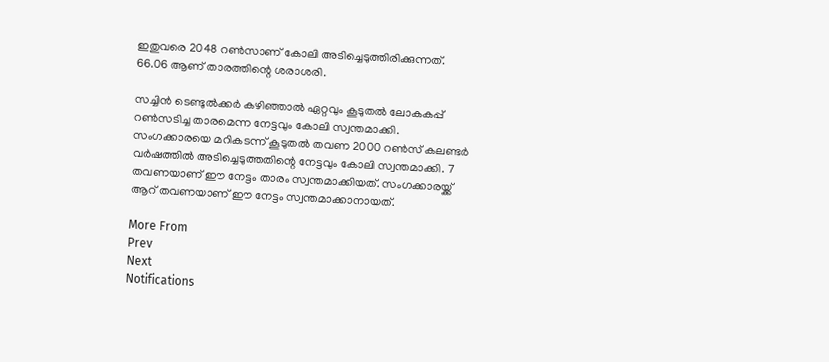ഇതുവരെ 2048 റണ്‍സാണ് കോലി അടിച്ചെടുത്തിരിക്കുന്നത്. 66.06 ആണ് താരത്തിന്റെ ശരാശരി.

സച്ചിന്‍ ടെണ്ടുല്‍ക്കര്‍ കഴിഞ്ഞാല്‍ ഏറ്റവും കൂടുതല്‍ ലോകകപ്പ് റണ്‍സടിച്ച താരമെന്ന നേട്ടവും കോലി സ്വന്തമാക്കി. സംഗക്കാരയെ മറികടന്ന് കൂടുതല്‍ തവണ 2000 റണ്‍സ് കലണ്ടര്‍ വര്‍ഷത്തില്‍ അടിച്ചെടുത്തതിന്റെ നേട്ടവും കോലി സ്വന്തമാക്കി. 7 തവണയാണ് ഈ നേട്ടം താരം സ്വന്തമാക്കിയത്. സംഗക്കാരയ്ക്ക് ആറ് തവണയാണ് ഈ നേട്ടം സ്വന്തമാക്കാനായത്.

More From
Prev
Next
Notifications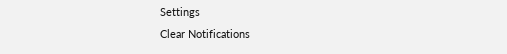Settings
Clear Notifications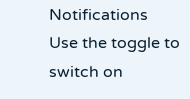Notifications
Use the toggle to switch on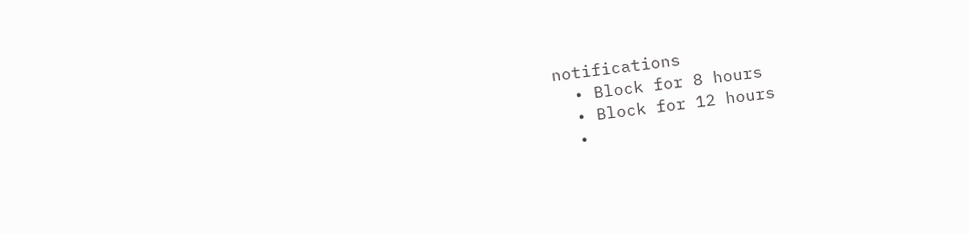notifications
  • Block for 8 hours
  • Block for 12 hours
  •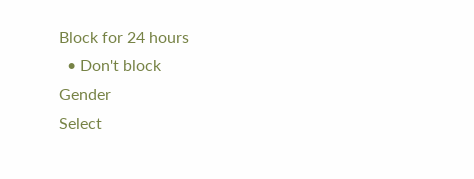Block for 24 hours
  • Don't block
Gender
Select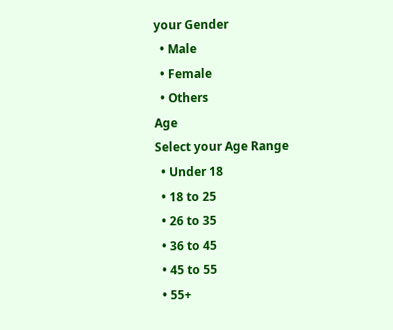your Gender
  • Male
  • Female
  • Others
Age
Select your Age Range
  • Under 18
  • 18 to 25
  • 26 to 35
  • 36 to 45
  • 45 to 55
  • 55+